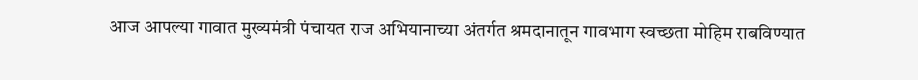आज आपल्या गावात मुख्यमंत्री पंचायत राज अभियानाच्या अंतर्गत श्रमदानातून गावभाग स्वच्छता मोहिम राबविण्यात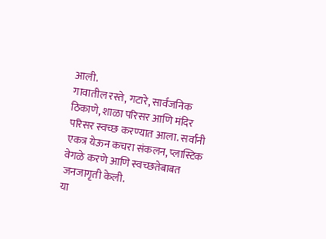आली.
गावातील रस्ते, गटारे, सार्वजनिक ठिकाणे, शाळा परिसर आणि मंदिर परिसर स्वच्छ करण्यात आला. सर्वांनी एकत्र येऊन कचरा संकलन, प्लास्टिक वेगळे करणे आणि स्वच्छतेबाबत जनजागृती केली.
या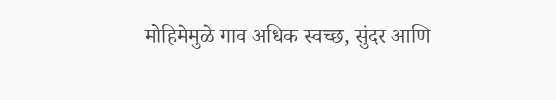मोहिमेमुळे गाव अधिक स्वच्छ, सुंदर आणि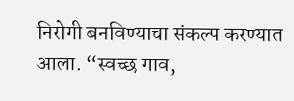निरोगी बनविण्याचा संकल्प करण्यात आला. “स्वच्छ गाव,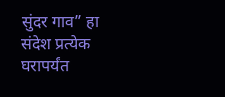सुंदर गाव” हा संदेश प्रत्येक घरापर्यंत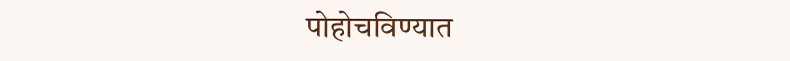पोहोचविण्यात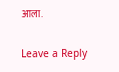आला.

Leave a Reply